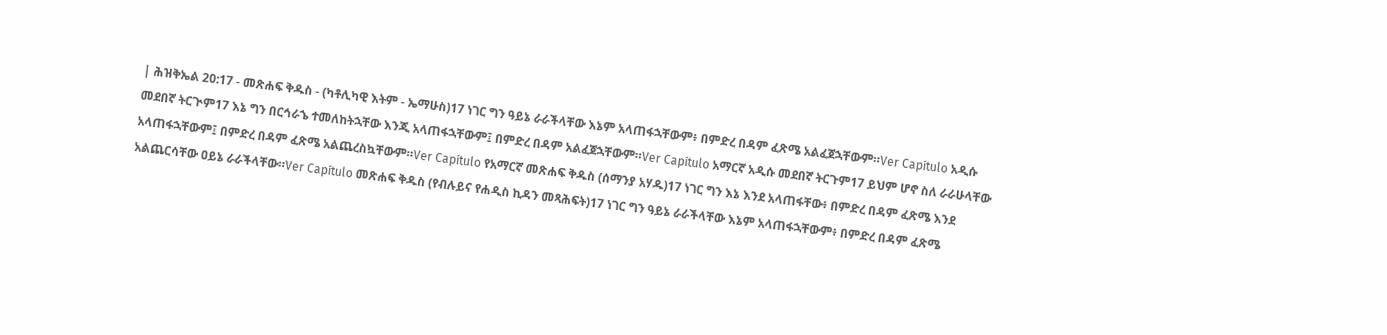| ሕዝቅኤል 20:17 - መጽሐፍ ቅዱስ - (ካቶሊካዊ እትም - ኤማሁስ)17 ነገር ግን ዓይኔ ራራችላቸው እኔም አላጠፋኋቸውም፥ በምድረ በዳም ፈጽሜ አልፈጀኋቸውም።Ver Capítulo አዲሱ መደበኛ ትርጒም17 እኔ ግን በርኅራኄ ተመለከትኋቸው እንጂ አላጠፋኋቸውም፤ በምድረ በዳም አልፈጀኋቸውም።Ver Capítulo አማርኛ አዲሱ መደበኛ ትርጉም17 ይህም ሆኖ ስለ ራራሁላቸው አላጠፋኋቸውም፤ በምድረ በዳም ፈጽሜ አልጨረስኳቸውም።Ver Capítulo የአማርኛ መጽሐፍ ቅዱስ (ሰማንያ አሃዱ)17 ነገር ግን እኔ እንደ አላጠፋቸው፥ በምድረ በዳም ፈጽሜ እንደ አልጨርሳቸው ዐይኔ ራራችላቸው።Ver Capítulo መጽሐፍ ቅዱስ (የብሉይና የሐዲስ ኪዳን መጻሕፍት)17 ነገር ግን ዓይኔ ራራችላቸው እኔም አላጠፋኋቸውም፥ በምድረ በዳም ፈጽሜ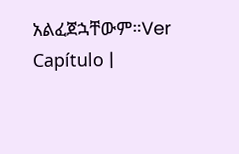አልፈጀኋቸውም።Ver Capítulo |